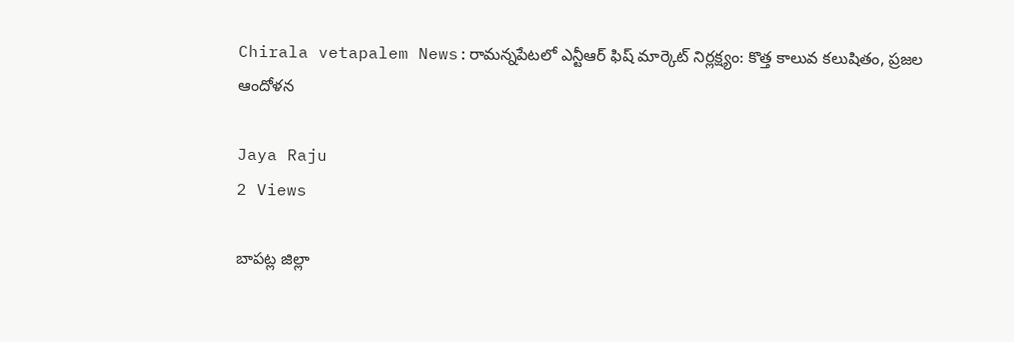Chirala vetapalem News:రామన్నపేటలో ఎన్టీఆర్ ఫిష్ మార్కెట్ నిర్లక్ష్యం: కొత్త కాలువ కలుషితం, ప్రజల ఆందోళన

Jaya Raju
2 Views

బాపట్ల జిల్లా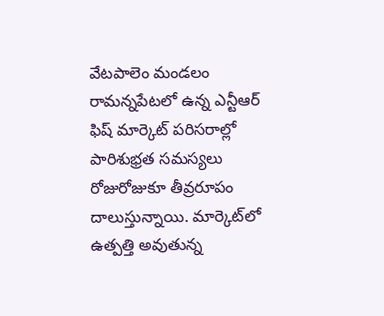వేటపాలెం మండలం రామన్నపేటలో ఉన్న ఎన్టీఆర్ ఫిష్ మార్కెట్ పరిసరాల్లో పారిశుభ్రత సమస్యలు రోజురోజుకూ తీవ్రరూపం దాలుస్తున్నాయి. మార్కెట్‌లో ఉత్పత్తి అవుతున్న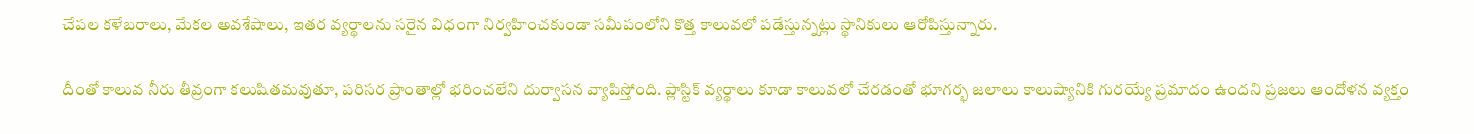చేపల కళేబరాలు, మేకల అవశేషాలు, ఇతర వ్యర్థాలను సరైన విధంగా నిర్వహించకుండా సమీపంలోని కొత్త కాలువలో పడేస్తున్నట్లు స్థానికులు ఆరోపిస్తున్నారు.

దీంతో కాలువ నీరు తీవ్రంగా కలుషితమవుతూ, పరిసర ప్రాంతాల్లో భరించలేని దుర్వాసన వ్యాపిస్తోంది. ప్లాస్టిక్ వ్యర్థాలు కూడా కాలువలో చేరడంతో భూగర్భ జలాలు కాలుష్యానికి గురయ్యే ప్రమాదం ఉందని ప్రజలు ఆందోళన వ్యక్తం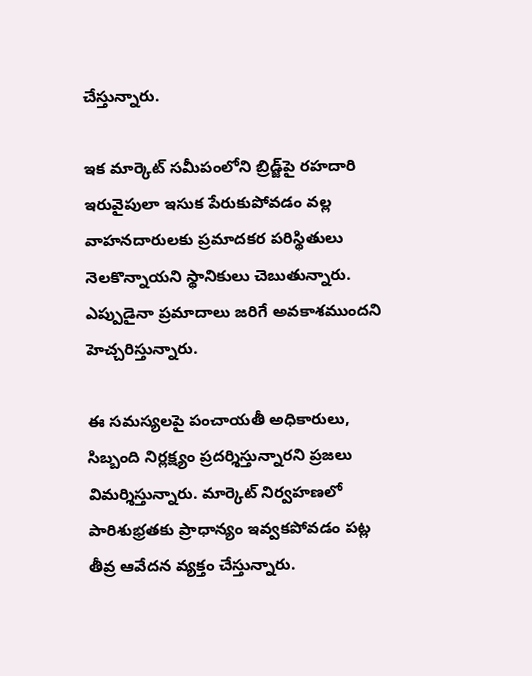చేస్తున్నారు.

ఇక మార్కెట్ సమీపంలోని బ్రిడ్జ్‌పై రహదారి ఇరువైపులా ఇసుక పేరుకుపోవడం వల్ల వాహనదారులకు ప్రమాదకర పరిస్థితులు నెలకొన్నాయని స్థానికులు చెబుతున్నారు. ఎప్పుడైనా ప్రమాదాలు జరిగే అవకాశముందని హెచ్చరిస్తున్నారు.

ఈ సమస్యలపై పంచాయతీ అధికారులు, సిబ్బంది నిర్లక్ష్యం ప్రదర్శిస్తున్నారని ప్రజలు విమర్శిస్తున్నారు. మార్కెట్ నిర్వహణలో పారిశుభ్రతకు ప్రాధాన్యం ఇవ్వకపోవడం పట్ల తీవ్ర ఆవేదన వ్యక్తం చేస్తున్నారు.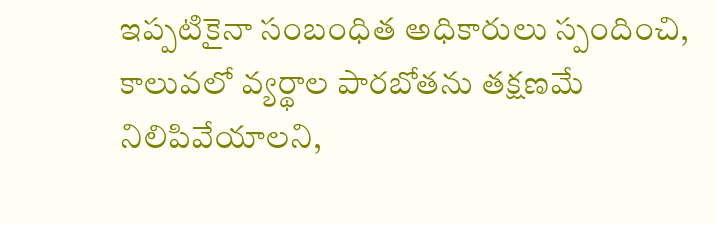ఇప్పటికైనా సంబంధిత అధికారులు స్పందించి, కాలువలో వ్యర్థాల పారబోతను తక్షణమే నిలిపివేయాలని,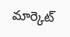మార్కెట్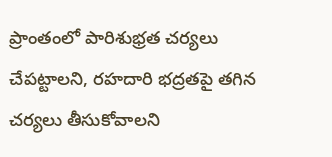ప్రాంతంలో పారిశుభ్రత చర్యలు చేపట్టాలని, రహదారి భద్రతపై తగిన చర్యలు తీసుకోవాలని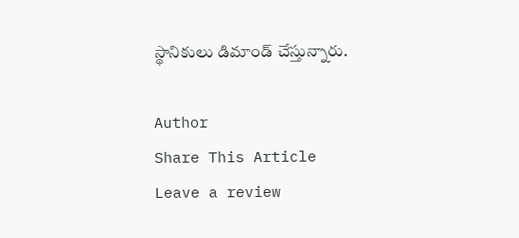స్థానికులు డిమాండ్ చేస్తున్నారు.

Author
Share This Article
Leave a review